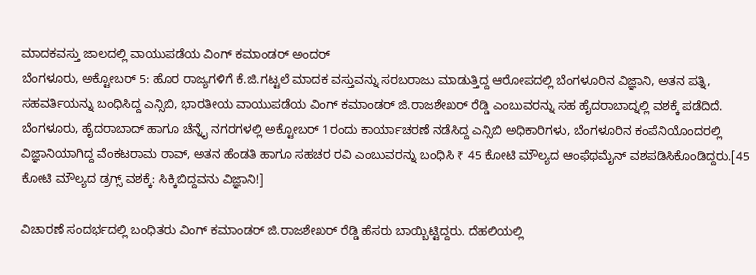ಮಾದಕವಸ್ತು ಜಾಲದಲ್ಲಿ ವಾಯುಪಡೆಯ ವಿಂಗ್ ಕಮಾಂಡರ್ ಅಂದರ್
ಬೆಂಗಳೂರು, ಅಕ್ಟೋಬರ್ 5: ಹೊರ ರಾಜ್ಯಗಳಿಗೆ ಕೆ.ಜಿ.ಗಟ್ಟಲೆ ಮಾದಕ ವಸ್ತುವನ್ನು ಸರಬರಾಜು ಮಾಡುತ್ತಿದ್ದ ಆರೋಪದಲ್ಲಿ ಬೆಂಗಳೂರಿನ ವಿಜ್ಞಾನಿ, ಅತನ ಪತ್ನಿ, ಸಹವರ್ತಿಯನ್ನು ಬಂಧಿಸಿದ್ದ ಎನ್ಸಿಬಿ, ಭಾರತೀಯ ವಾಯುಪಡೆಯ ವಿಂಗ್ ಕಮಾಂಡರ್ ಜಿ.ರಾಜಶೇಖರ್ ರೆಡ್ಡಿ ಎಂಬುವರನ್ನು ಸಹ ಹೈದರಾಬಾದ್ನಲ್ಲಿ ವಶಕ್ಕೆ ಪಡೆದಿದೆ.
ಬೆಂಗಳೂರು, ಹೈದರಾಬಾದ್ ಹಾಗೂ ಚೆನ್ನೈ ನಗರಗಳಲ್ಲಿ ಅಕ್ಟೋಬರ್ 1ರಂದು ಕಾರ್ಯಾಚರಣೆ ನಡೆಸಿದ್ದ ಎನ್ಸಿಬಿ ಅಧಿಕಾರಿಗಳು, ಬೆಂಗಳೂರಿನ ಕಂಪೆನಿಯೊಂದರಲ್ಲಿ ವಿಜ್ಞಾನಿಯಾಗಿದ್ದ ವೆಂಕಟರಾಮ ರಾವ್, ಅತನ ಹೆಂಡತಿ ಹಾಗೂ ಸಹಚರ ರವಿ ಎಂಬುವರನ್ನು ಬಂಧಿಸಿ ₹ 45 ಕೋಟಿ ಮೌಲ್ಯದ ಆಂಫೆಥಮೈನ್ ವಶಪಡಿಸಿಕೊಂಡಿದ್ದರು.[45 ಕೋಟಿ ಮೌಲ್ಯದ ಡ್ರಗ್ಸ್ ವಶಕ್ಕೆ: ಸಿಕ್ಕಿಬಿದ್ದವನು ವಿಜ್ಞಾನಿ!]

ವಿಚಾರಣೆ ಸಂದರ್ಭದಲ್ಲಿ ಬಂಧಿತರು ವಿಂಗ್ ಕಮಾಂಡರ್ ಜಿ.ರಾಜಶೇಖರ್ ರೆಡ್ಡಿ ಹೆಸರು ಬಾಯ್ಬಿಟ್ಟಿದ್ದರು. ದೆಹಲಿಯಲ್ಲಿ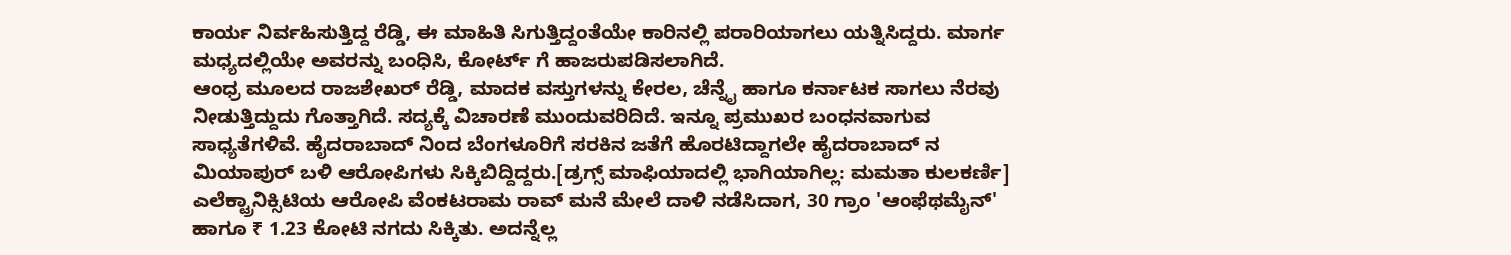ಕಾರ್ಯ ನಿರ್ವಹಿಸುತ್ತಿದ್ದ ರೆಡ್ಡಿ, ಈ ಮಾಹಿತಿ ಸಿಗುತ್ತಿದ್ದಂತೆಯೇ ಕಾರಿನಲ್ಲಿ ಪರಾರಿಯಾಗಲು ಯತ್ನಿಸಿದ್ದರು. ಮಾರ್ಗ ಮಧ್ಯದಲ್ಲಿಯೇ ಅವರನ್ನು ಬಂಧಿಸಿ, ಕೋರ್ಟ್ ಗೆ ಹಾಜರುಪಡಿಸಲಾಗಿದೆ.
ಆಂಧ್ರ ಮೂಲದ ರಾಜಶೇಖರ್ ರೆಡ್ಡಿ, ಮಾದಕ ವಸ್ತುಗಳನ್ನು ಕೇರಲ, ಚೆನ್ನೈ ಹಾಗೂ ಕರ್ನಾಟಕ ಸಾಗಲು ನೆರವು ನೀಡುತ್ತಿದ್ದುದು ಗೊತ್ತಾಗಿದೆ. ಸದ್ಯಕ್ಕೆ ವಿಚಾರಣೆ ಮುಂದುವರಿದಿದೆ. ಇನ್ನೂ ಪ್ರಮುಖರ ಬಂಧನವಾಗುವ ಸಾಧ್ಯತೆಗಳಿವೆ. ಹೈದರಾಬಾದ್ ನಿಂದ ಬೆಂಗಳೂರಿಗೆ ಸರಕಿನ ಜತೆಗೆ ಹೊರಟಿದ್ದಾಗಲೇ ಹೈದರಾಬಾದ್ ನ ಮಿಯಾಪುರ್ ಬಳಿ ಆರೋಪಿಗಳು ಸಿಕ್ಕಿಬಿದ್ದಿದ್ದರು.[ಡ್ರಗ್ಸ್ ಮಾಫಿಯಾದಲ್ಲಿ ಭಾಗಿಯಾಗಿಲ್ಲ: ಮಮತಾ ಕುಲಕರ್ಣಿ]
ಎಲೆಕ್ಟ್ರಾನಿಕ್ಸಿಟಿಯ ಆರೋಪಿ ವೆಂಕಟರಾಮ ರಾವ್ ಮನೆ ಮೇಲೆ ದಾಳಿ ನಡೆಸಿದಾಗ, 30 ಗ್ರಾಂ 'ಆಂಫೆಥಮೈನ್' ಹಾಗೂ ₹ 1.23 ಕೋಟಿ ನಗದು ಸಿಕ್ಕಿತು. ಅದನ್ನೆಲ್ಲ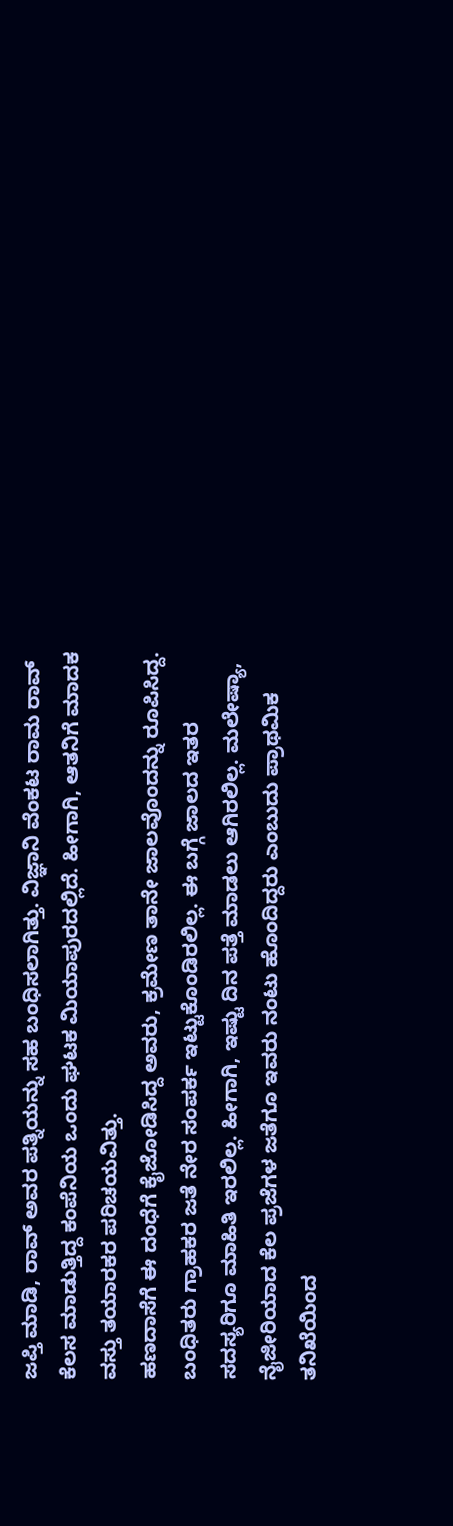ಜಪ್ತಿ ಮಾಡಿ, ರಾವ್ ಅವರ ಪತ್ನಿಯನ್ನು ಸಹ ಬಂಧಿಸಲಾಗಿತ್ತು. ವಿಜ್ಞಾನಿ ವೆಂಕಟ ರಾಮ ರಾವ್ ಕೆಲಸ ಮಾಡುತ್ತಿದ್ದ ಕಂಪೆನಿಯ ಒಂದು ಘಟಕ ಮಿಯಾಪುರದಲ್ಲಿದೆ. ಹೀಗಾಗಿ, ಆತನಿಗೆ ಮಾದಕ ವಸ್ತು ತಯಾರಕರ ಪರಿಚಯವಿತ್ತು.
ಹಣದಾಸೆಗೆ ಈ ದಂಧೆಗೆ ಕೈಜೋಡಿಸಿದ್ದ ಅವರು, ಕ್ರಮೇಣ ತಾನೇ ಜಾಲವೊಂದನ್ನು ರೂಪಿಸಿದ್ದ. ಬಂಧಿತರು ಗ್ರಾಹಕರ ಜತೆ ನೇರ ಸಂಪರ್ಕ ಇಟ್ಟುಕೊಂಡಿರಲಿಲ್ಲ. ಈ ಬಗ್ಗೆ ಜಾಲದ ಇತರ ಸದಸ್ಯರಿಗೂ ಮಾಹಿತಿ ಇರಲಿಲ್ಲ. ಹೀಗಾಗಿ, ಇಷ್ಟು ದಿನ ಪತ್ತೆ ಮಾಡಲು ಆಗಿರಲಿಲ್ಲ. ಮಲೇಷ್ಯಾ, ನೈಜೀರಿಯಾದ ಕೆಲ ಪ್ರಜೆಗಳ ಜತೆಗೂ ಇವರು ನಂಟು ಹೊಂದಿದ್ದರು ಎಂಬುದು ಪ್ರಾಥಮಿಕ ತನಿಖೆಯಿಂದ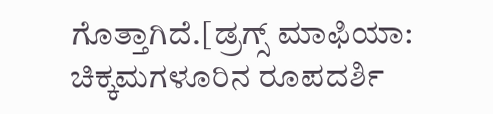ಗೊತ್ತಾಗಿದೆ.[ಡ್ರಗ್ಸ್ ಮಾಫಿಯಾ: ಚಿಕ್ಕಮಗಳೂರಿನ ರೂಪದರ್ಶಿ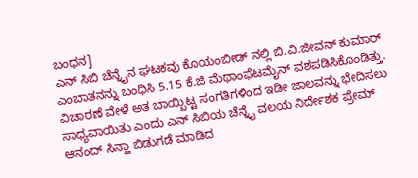ಬಂಧನ]
ಎನ್ ಸಿಬಿ ಚೆನ್ನೈನ ಘಟಕವು ಕೊಯಂಬೀಡ್ ನಲ್ಲಿ ಬಿ.ವಿ.ಜೀವನ್ ಕುಮಾರ್ ಎಂಬಾತನನ್ನು ಬಂಧಿಸಿ 5.15 ಕೆ.ಜಿ ಮೆಥಾಂಫೆಟಮೈನ್ ವಶಪಡಿಸಿಕೊಂಡಿತ್ತು. ವಿಚಾರಣೆ ವೇಳೆ ಅತ ಬಾಯ್ಬಿಟ್ಟ ಸಂಗತಿಗಳಿಂದ ಇಡೀ ಜಾಲವನ್ನು ಭೇದಿಸಲು ಸಾಧ್ಯವಾಯಿತು ಎಂದು ಎನ್ ಸಿಬಿಯ ಚೆನ್ನೈ ವಲಯ ನಿರ್ದೇಶಕ ಪ್ರೇಮ್ ಆನಂದ್ ಸಿನ್ಹಾ ಬಿಡುಗಡೆ ಮಾಡಿದ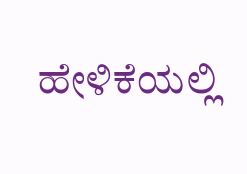ಹೇಳಿಕೆಯಲ್ಲಿ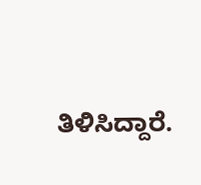ತಿಳಿಸಿದ್ದಾರೆ.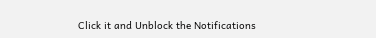Click it and Unblock the Notifications